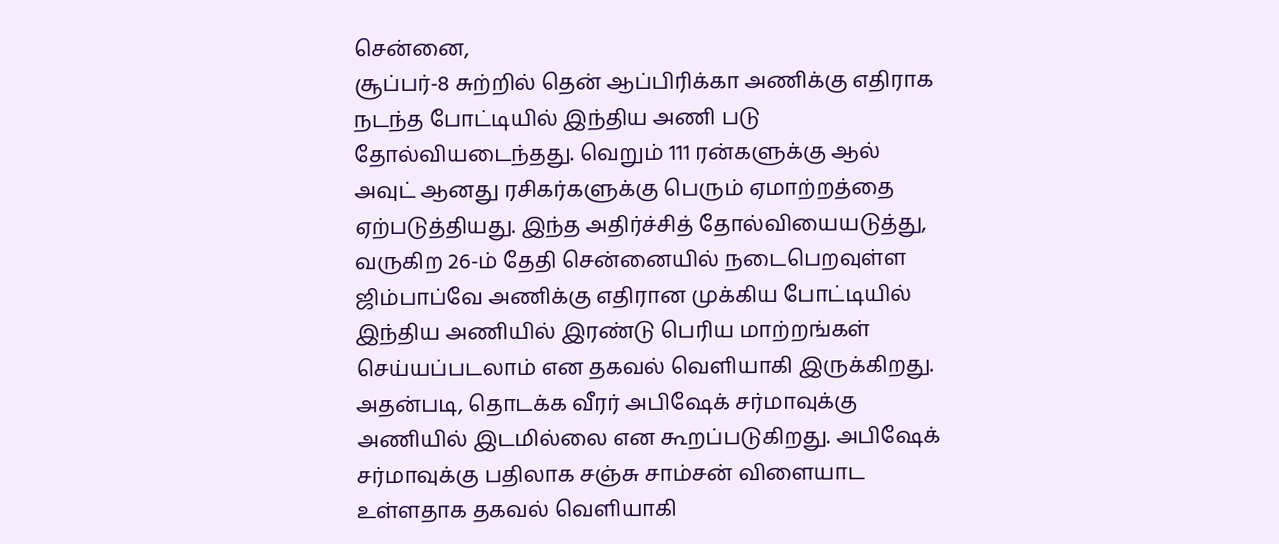சென்னை,
சூப்பர்-8 சுற்றில் தென் ஆப்பிரிக்கா அணிக்கு எதிராக நடந்த போட்டியில் இந்திய அணி படு தோல்வியடைந்தது. வெறும் 111 ரன்களுக்கு ஆல் அவுட் ஆனது ரசிகர்களுக்கு பெரும் ஏமாற்றத்தை ஏற்படுத்தியது. இந்த அதிர்ச்சித் தோல்வியையடுத்து, வருகிற 26-ம் தேதி சென்னையில் நடைபெறவுள்ள ஜிம்பாப்வே அணிக்கு எதிரான முக்கிய போட்டியில் இந்திய அணியில் இரண்டு பெரிய மாற்றங்கள் செய்யப்படலாம் என தகவல் வெளியாகி இருக்கிறது.
அதன்படி, தொடக்க வீரர் அபிஷேக் சர்மாவுக்கு அணியில் இடமில்லை என கூறப்படுகிறது. அபிஷேக் சர்மாவுக்கு பதிலாக சஞ்சு சாம்சன் விளையாட உள்ளதாக தகவல் வெளியாகி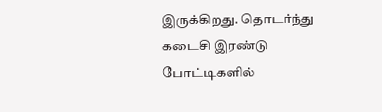இருக்கிறது. தொடர்ந்து கடைசி இரண்டு போட்டிகளில்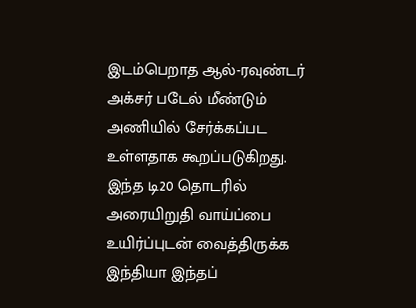இடம்பெறாத ஆல்-ரவுண்டர் அக்சர் படேல் மீண்டும் அணியில் சேர்க்கப்பட உள்ளதாக கூறப்படுகிறது.
இந்த டி20 தொடரில் அரையிறுதி வாய்ப்பை உயிர்ப்புடன் வைத்திருக்க இந்தியா இந்தப்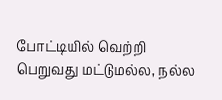போட்டியில் வெற்றி பெறுவது மட்டுமல்ல, நல்ல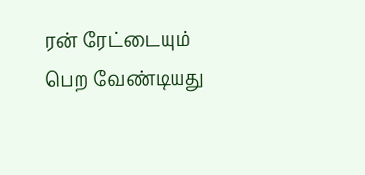ரன் ரேட்டையும் பெற வேண்டியது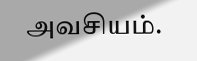அவசியம்.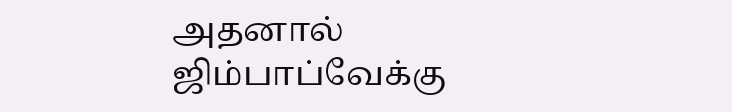அதனால் ஜிம்பாப்வேக்கு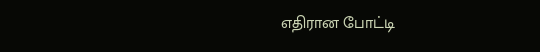எதிரான போட்டி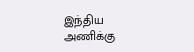இந்திய அணிக்கு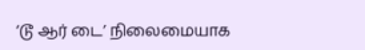‘டூ ஆர் டை’ நிலைமையாக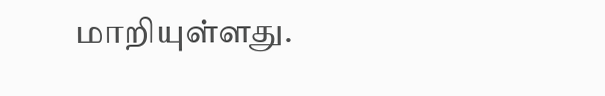மாறியுள்ளது.